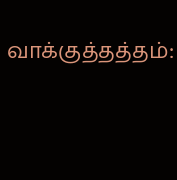வாக்குத்தத்தம்: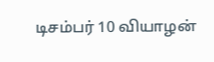டிசம்பர் 10 வியாழன்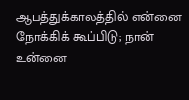ஆபத்துக்காலத்தில் என்னை நோக்கிக் கூப்பிடு; நான் உன்னை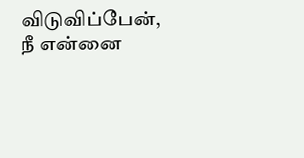விடுவிப்பேன், நீ என்னை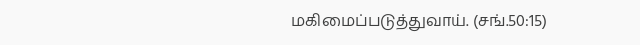மகிமைப்படுத்துவாய். (சங்.50:15)